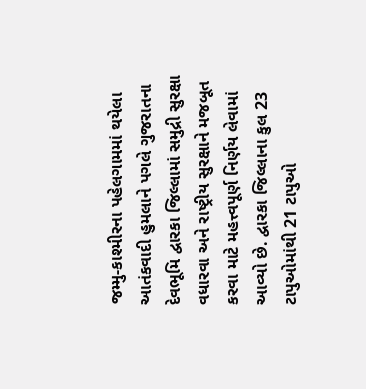જમ્મુ-કાશ્મીરના પહેલગામમાં થયેલા આતંકવાદી હુમલાને પગલે ગુજરાતના દેવભૂમિ દ્વારકા જિલ્લામાં સમુદ્રી સુરક્ષા વધારવા અને રાષ્ટ્રીય સુરક્ષાને મજબૂત કરવા માટે મહત્ત્વપૂર્ણ નિર્ણય લેવામાં આવ્યો છે. દ્વારકા જિલ્લાના કુલ 23 ટાપુઓમાંથી 21 ટાપુઓ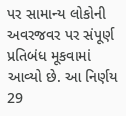પર સામાન્ય લોકોની અવરજવર પર સંપૂર્ણ પ્રતિબંધ મૂકવામાં આવ્યો છે. આ નિર્ણય 29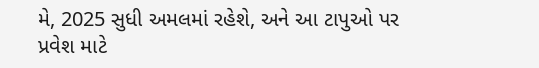મે, 2025 સુધી અમલમાં રહેશે, અને આ ટાપુઓ પર પ્રવેશ માટે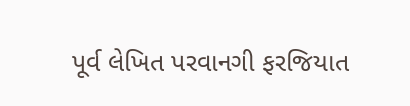પૂર્વ લેખિત પરવાનગી ફરજિયાત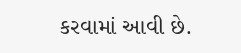કરવામાં આવી છે.